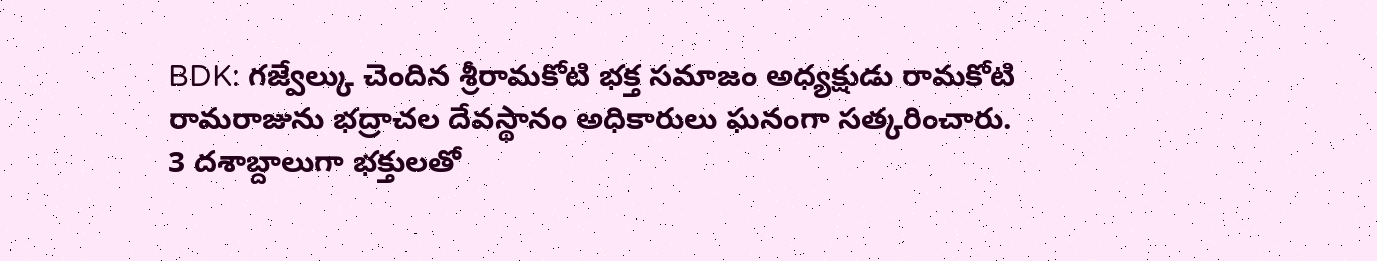BDK: గజ్వేల్కు చెందిన శ్రీరామకోటి భక్త సమాజం అధ్యక్షుడు రామకోటి రామరాజును భద్రాచల దేవస్థానం అధికారులు ఘనంగా సత్కరించారు. 3 దశాబ్దాలుగా భక్తులతో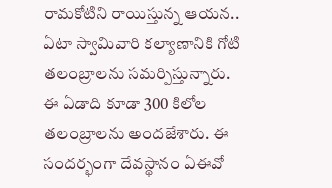రామకోటిని రాయిస్తున్న ఆయన.. ఏటా స్వామివారి కల్యాణానికి గోటి తలంబ్రాలను సమర్పిస్తున్నారు. ఈ ఏడాది కూడా 300 కిలోల తలంబ్రాలను అందజేశారు. ఈ సందర్భంగా దేవస్థానం ఏఈవో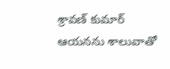శ్రావణ్ కుమార్ ఆయనను శాలువాతో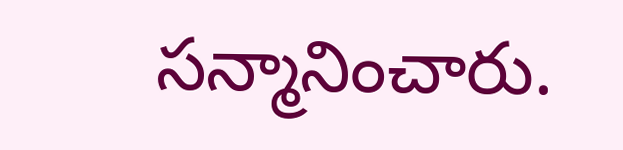సన్మానించారు.